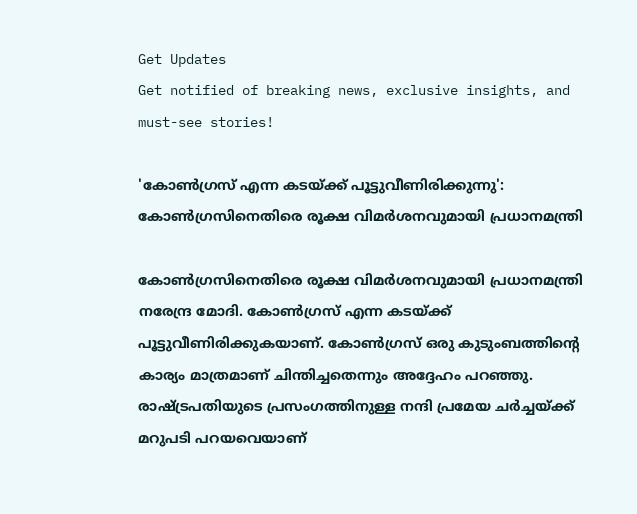Get Updates
Get notified of breaking news, exclusive insights, and must-see stories!

'കോണ്‍ഗ്രസ് എന്ന കടയ്ക്ക് പൂട്ടുവീണിരിക്കുന്നു': കോണ്‍ഗ്രസിനെതിരെ രൂക്ഷ വിമർശനവുമായി പ്രധാനമന്ത്രി

കോണ്‍ഗ്രസിനെതിരെ രൂക്ഷ വിമർശനവുമായി പ്രധാനമന്ത്രി നരേന്ദ്ര മോദി. കോണ്‍ഗ്രസ് എന്ന കടയ്ക്ക് പൂട്ടുവീണിരിക്കുകയാണ്. കോണ്‍ഗ്രസ് ഒരു കുടുംബത്തിന്റെ കാര്യം മാത്രമാണ് ചിന്തിച്ചതെന്നും അദ്ദേഹം പറഞ്ഞു. രാഷ്ട്രപതിയുടെ പ്രസംഗത്തിനുള്ള നന്ദി പ്രമേയ ചര്‍ച്ചയ്ക്ക് മറുപടി പറയവെയാണ്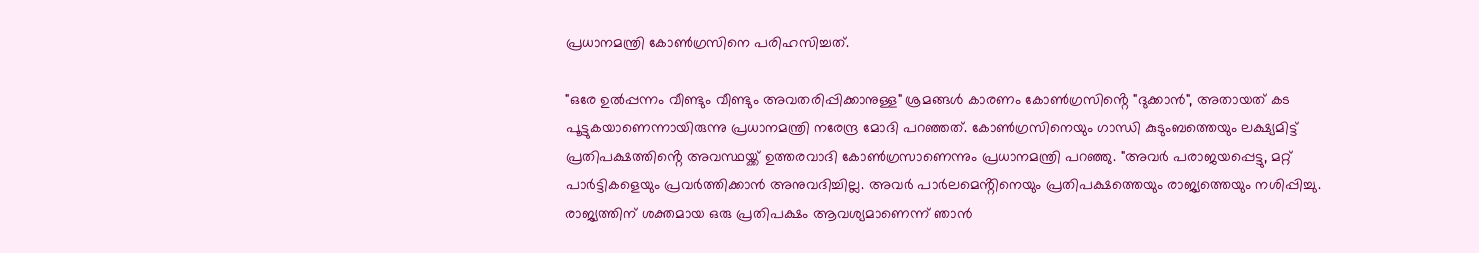പ്രധാനമന്ത്രി കോണ്‍ഗ്രസിനെ പരിഹസിച്ചത്.

"ഒരേ ഉൽപ്പന്നം വീണ്ടും വീണ്ടും അവതരിപ്പിക്കാനുള്ള" ശ്രമങ്ങൾ കാരണം കോൺഗ്രസിൻ്റെ "ദുക്കാൻ", അതായത് കട പൂട്ടുകയാണെന്നായിരുന്നു പ്രധാനമന്ത്രി നരേന്ദ്ര മോദി പറഞ്ഞത്. കോൺഗ്രസിനെയും ഗാന്ധി കുടുംബത്തെയും ലക്ഷ്യമിട്ട് പ്രതിപക്ഷത്തിൻ്റെ അവസ്ഥയ്ക്ക് ഉത്തരവാദി കോൺഗ്രസാണെന്നും പ്രധാനമന്ത്രി പറഞ്ഞു. "അവർ പരാജയപ്പെട്ടു, മറ്റ് പാർട്ടികളെയും പ്രവർത്തിക്കാന്‍ അനുവദിച്ചില്ല. അവർ പാർലമെൻ്റിനെയും പ്രതിപക്ഷത്തെയും രാജ്യത്തെയും നശിപ്പിച്ചു. രാജ്യത്തിന് ശക്തമായ ഒരു പ്രതിപക്ഷം ആവശ്യമാണെന്ന് ഞാൻ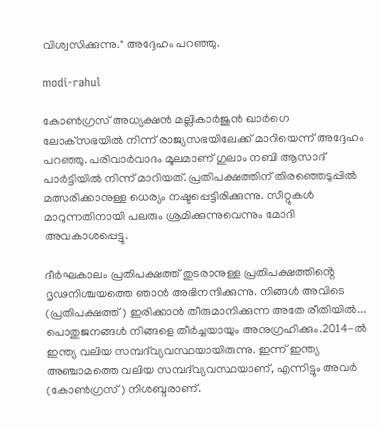വിശ്വസിക്കുന്നു." അദ്ദേഹം പറഞ്ഞു.

modi-rahul

കോൺഗ്രസ് അധ്യക്ഷൻ മല്ലികാർജുൻ ഖാർഗെ ലോക്‌സഭയിൽ നിന്ന് രാജ്യസഭയിലേക്ക് മാറിയെന്ന് അദ്ദേഹം പറഞ്ഞു. പരിവാർവാദം മൂലമാണ് ഗുലാം നബി ആസാദ് പാർട്ടിയിൽ നിന്ന് മാറിയത്. പ്രതിപക്ഷത്തിന് തിരഞ്ഞെടുപ്പിൽ മത്സരിക്കാനുള്ള ധെര്യം നഷ്ടപ്പെട്ടിരിക്കുന്നു. സീറ്റുകൾ മാറുന്നതിനായി പലരും ശ്രമിക്കുന്നുവെന്നും മോദി അവകാശപ്പെട്ടു.

ദീർഘകാലം പ്രതിപക്ഷത്ത് തുടരാനുള്ള പ്രതിപക്ഷത്തിൻ്റെ ദൃഢനിശ്ചയത്തെ ഞാൻ അഭിനന്ദിക്കുന്നു. നിങ്ങൾ അവിടെ (പ്രതിപക്ഷത്ത്) ഇരിക്കാൻ തീരുമാനിക്കുന്ന അതേ രീതിയിൽ... പൊതുജനങ്ങൾ നിങ്ങളെ തീർച്ചയായും അനുഗ്രഹിക്കും.2014-ൽ ഇന്ത്യ വലിയ സമ്പദ്‌വ്യവസ്ഥയായിരുന്നു. ഇന്ന് ഇന്ത്യ അഞ്ചാമത്തെ വലിയ സമ്പദ്‌വ്യവസ്ഥയാണ്, എന്നിട്ടും അവർ (കോൺഗ്രസ്) നിശബ്ദരാണ്.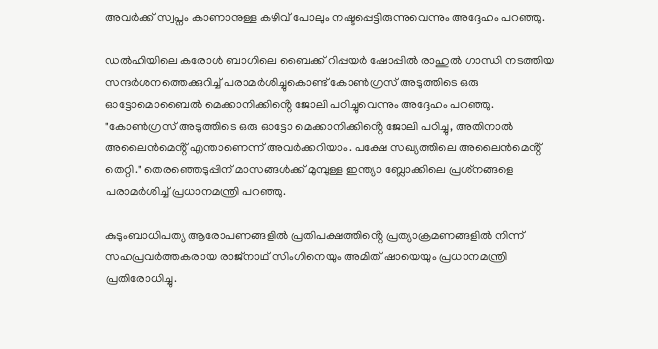അവർക്ക് സ്വപ്നം കാണാനുള്ള കഴിവ് പോലും നഷ്ടപ്പെട്ടിരുന്നുവെന്നും അദ്ദേഹം പറഞ്ഞു.

ഡൽഹിയിലെ കരോൾ ബാഗിലെ ബൈക്ക് റിപ്പയർ ഷോപ്പിൽ രാഹുൽ ഗാന്ധി നടത്തിയ സന്ദർശനത്തെക്കുറിച്ച് പരാമർശിച്ചുകൊണ്ട് കോൺഗ്രസ് അടുത്തിടെ ഒരു ഓട്ടോമൊബൈൽ മെക്കാനിക്കിൻ്റെ ജോലി പഠിച്ചുവെന്നും അദ്ദേഹം പറഞ്ഞു. "കോൺഗ്രസ് അടുത്തിടെ ഒരു ഓട്ടോ മെക്കാനിക്കിൻ്റെ ജോലി പഠിച്ചു, അതിനാൽ അലൈൻമെൻ്റ് എന്താണെന്ന് അവർക്കറിയാം. പക്ഷേ സഖ്യത്തിലെ അലൈൻമെൻ്റ് തെറ്റി." തെരഞ്ഞെടുപ്പിന് മാസങ്ങൾക്ക് മുമ്പുള്ള ഇന്ത്യാ ബ്ലോക്കിലെ പ്രശ്‌നങ്ങളെ പരാമർശിച്ച് പ്രധാനമന്ത്രി പറഞ്ഞു.

കുടുംബാധിപത്യ ആരോപണങ്ങളില്‍ പ്രതിപക്ഷത്തിൻ്റെ പ്രത്യാക്രമണങ്ങളിൽ നിന്ന് സഹപ്രവർത്തകരായ രാജ്‌നാഥ് സിംഗിനെയും അമിത് ഷായെയും പ്രധാനമന്ത്രി പ്രതിരോധിച്ചു.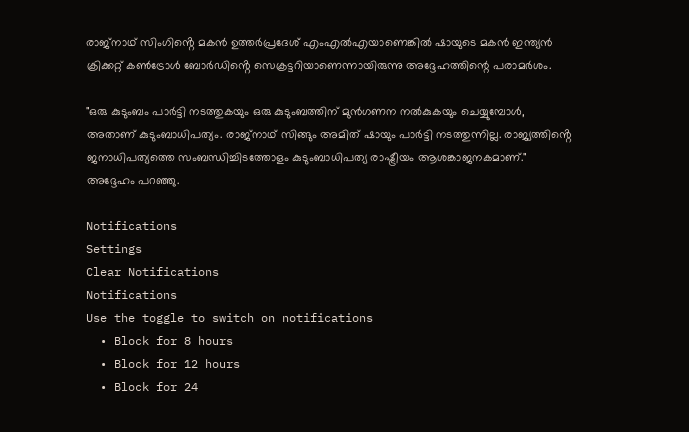രാജ്‌നാഥ് സിംഗിൻ്റെ മകൻ ഉത്തർപ്രദേശ് എംഎൽഎയാണെങ്കിൽ ഷായുടെ മകൻ ഇന്ത്യൻ ക്രിക്കറ്റ് കൺട്രോൾ ബോർഡിൻ്റെ സെക്രട്ടറിയാണെന്നായിരുന്നു അദ്ദേഹത്തിന്റെ പരാമർശം.

"ഒരു കുടുംബം പാർട്ടി നടത്തുകയും ഒരു കുടുംബത്തിന് മുൻഗണന നൽകുകയും ചെയ്യുമ്പോൾ, അതാണ് കുടുംബാധിപത്യം. രാജ്‌നാഥ് സിങ്ങും അമിത് ഷായും പാർട്ടി നടത്തുന്നില്ല. രാജ്യത്തിൻ്റെ ജനാധിപത്യത്തെ സംബന്ധിച്ചിടത്തോളം കുടുംബാധിപത്യ രാഷ്ട്രീയം ആശങ്കാജനകമാണ്." അദ്ദേഹം പറഞ്ഞു.

Notifications
Settings
Clear Notifications
Notifications
Use the toggle to switch on notifications
  • Block for 8 hours
  • Block for 12 hours
  • Block for 24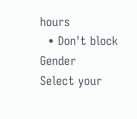hours
  • Don't block
Gender
Select your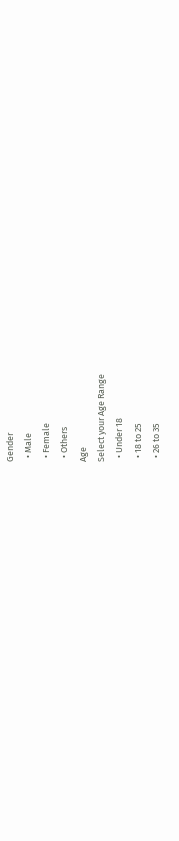Gender
  • Male
  • Female
  • Others
Age
Select your Age Range
  • Under 18
  • 18 to 25
  • 26 to 35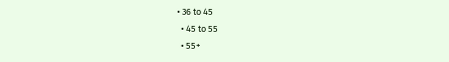• 36 to 45
  • 45 to 55
  • 55+